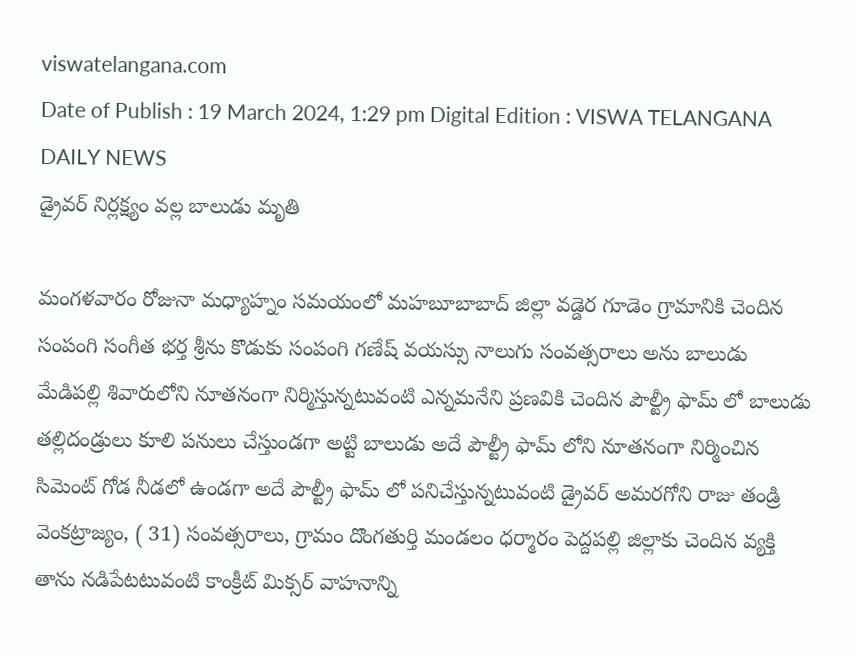viswatelangana.com
Date of Publish : 19 March 2024, 1:29 pm Digital Edition : VISWA TELANGANA DAILY NEWS
డ్రైవర్ నిర్లక్ష్యం వల్ల బాలుడు మృతి

మంగళవారం రోజునా మధ్యాహ్నం సమయంలో మహబూబాబాద్ జిల్లా వడ్డెర గూడెం గ్రామానికి చెందిన సంపంగి సంగీత భర్త శ్రీను కొడుకు సంపంగి గణేష్ వయస్సు నాలుగు సంవత్సరాలు అను బాలుడు మేడిపల్లి శివారులోని నూతనంగా నిర్మిస్తున్నటువంటి ఎన్నమనేని ప్రణవికి చెందిన పౌల్ట్రీ ఫామ్ లో బాలుడు తల్లిదండ్రులు కూలి పనులు చేస్తుండగా అట్టి బాలుడు అదే పౌల్ట్రీ ఫామ్ లోని నూతనంగా నిర్మించిన సిమెంట్ గోడ నీడలో ఉండగా అదే పౌల్ట్రీ ఫామ్ లో పనిచేస్తున్నటువంటి డ్రైవర్ అమరగోని రాజు తండ్రి వెంకట్రాజ్యం, ( 31) సంవత్సరాలు, గ్రామం దొంగతుర్తి మండలం ధర్మారం పెద్దపల్లి జిల్లాకు చెందిన వ్యక్తి తాను నడిపేటటువంటి కాంక్రీట్ మిక్సర్ వాహనాన్ని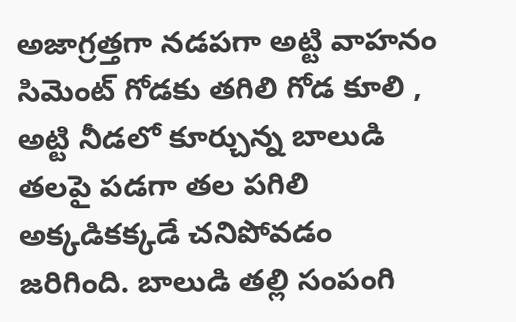అజాగ్రత్తగా నడపగా అట్టి వాహనం సిమెంట్ గోడకు తగిలి గోడ కూలి , అట్టి నీడలో కూర్చున్న బాలుడి తలపై పడగా తల పగిలి అక్కడికక్కడే చనిపోవడం జరిగింది. బాలుడి తల్లి సంపంగి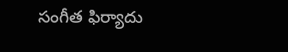సంగీత ఫిర్యాదు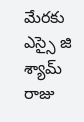మేరకు ఎస్సై జి శ్యామ్ రాజు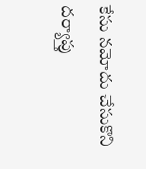కేసు నమోదు చేసుకొని దర్యాప్తు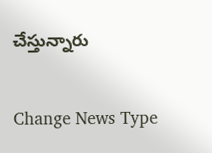చేస్తున్నారు

Change News Type